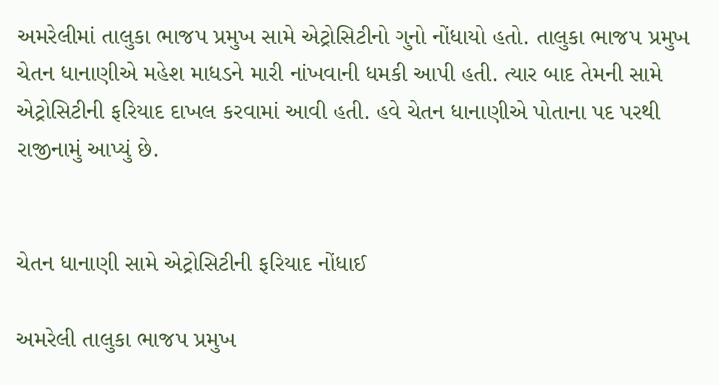અમરેલીમાં તાલુકા ભાજપ પ્રમુખ સામે એટ્રોસિટીનો ગુનો નોંધાયો હતો. તાલુકા ભાજપ પ્રમુખ ચેતન ધાનાણીએ મહેશ માધડને મારી નાંખવાની ધમકી આપી હતી. ત્યાર બાદ તેમની સામે એટ્રોસિટીની ફરિયાદ દાખલ કરવામાં આવી હતી. હવે ચેતન ધાનાણીએ પોતાના પદ પરથી રાજીનામું આપ્યું છે.


ચેતન ધાનાણી સામે એટ્રોસિટીની ફરિયાદ નોંધાઈ

અમરેલી તાલુકા ભાજપ પ્રમુખ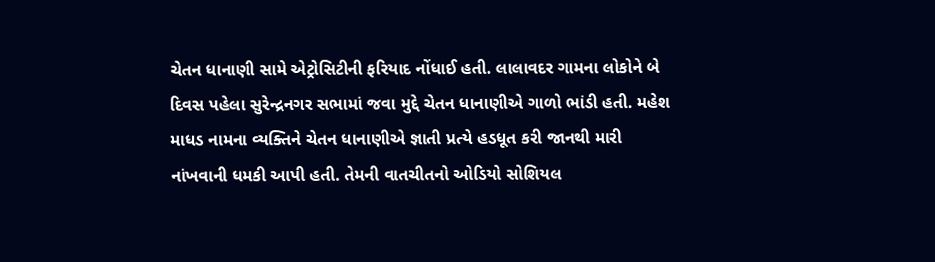ચેતન ધાનાણી સામે એટ્રોસિટીની ફરિયાદ નોંધાઈ હતી. લાલાવદર ગામના લોકોને બે દિવસ પહેલા સુરેન્દ્રનગર સભામાં જવા મુદ્દે ચેતન ધાનાણીએ ગાળો ભાંડી હતી. મહેશ માધડ નામના વ્યક્તિને ચેતન ધાનાણીએ જ્ઞાતી પ્રત્યે હડધૂત કરી જાનથી મારી નાંખવાની ધમકી આપી હતી. તેમની વાતચીતનો ઓડિયો સોશિયલ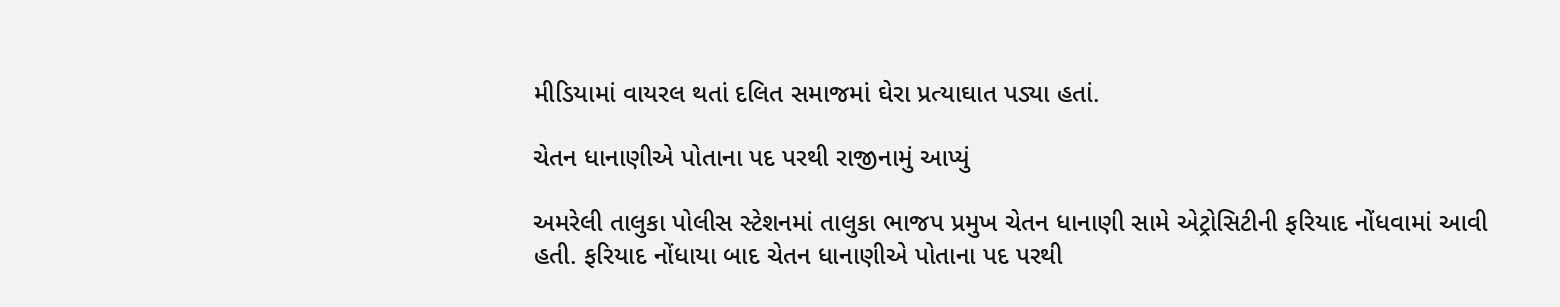મીડિયામાં વાયરલ થતાં દલિત સમાજમાં ઘેરા પ્રત્યાઘાત પડ્યા હતાં.

ચેતન ધાનાણીએ પોતાના પદ પરથી રાજીનામું આપ્યું

અમરેલી તાલુકા પોલીસ સ્ટેશનમાં તાલુકા ભાજપ પ્રમુખ ચેતન ધાનાણી સામે એટ્રોસિટીની ફરિયાદ નોંધવામાં આવી હતી. ફરિયાદ નોંધાયા બાદ ચેતન ધાનાણીએ પોતાના પદ પરથી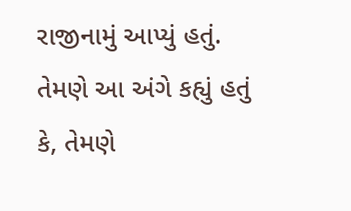રાજીનામું આપ્યું હતું. તેમણે આ અંગે કહ્યું હતું કે, તેમણે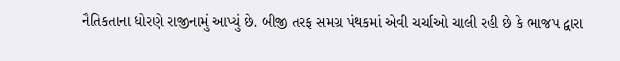નૈતિકતાના ધોરણે રાજીનામું આપ્યું છે. બીજી તરફ સમગ્ર પંથકમાં એવી ચર્ચાઓ ચાલી રહી છે કે ભાજપ દ્વારા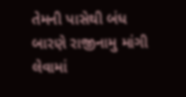તેમની પાસેથી બંધ બારણે રાજીનામુ માંગી લેવામાં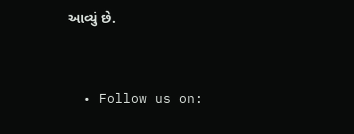આવ્યું છે.


  • Follow us on: